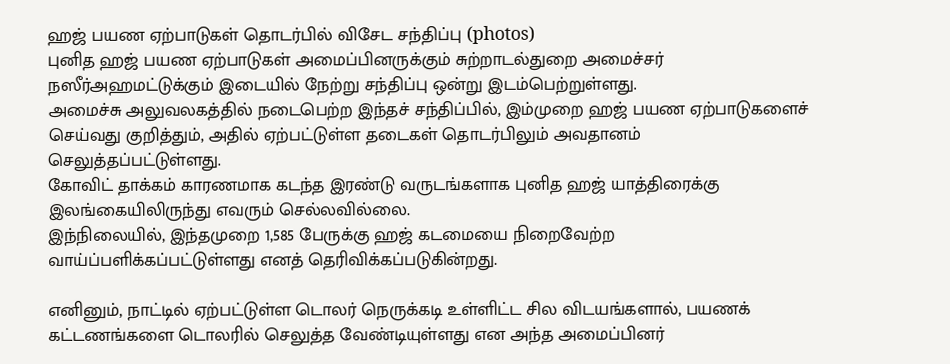ஹஜ் பயண ஏற்பாடுகள் தொடர்பில் விசேட சந்திப்பு (photos)
புனித ஹஜ் பயண ஏற்பாடுகள் அமைப்பினருக்கும் சுற்றாடல்துறை அமைச்சர் நஸீர்அஹமட்டுக்கும் இடையில் நேற்று சந்திப்பு ஒன்று இடம்பெற்றுள்ளது.
அமைச்சு அலுவலகத்தில் நடைபெற்ற இந்தச் சந்திப்பில், இம்முறை ஹஜ் பயண ஏற்பாடுகளைச் செய்வது குறித்தும், அதில் ஏற்பட்டுள்ள தடைகள் தொடர்பிலும் அவதானம் செலுத்தப்பட்டுள்ளது.
கோவிட் தாக்கம் காரணமாக கடந்த இரண்டு வருடங்களாக புனித ஹஜ் யாத்திரைக்கு இலங்கையிலிருந்து எவரும் செல்லவில்லை.
இந்நிலையில், இந்தமுறை 1,585 பேருக்கு ஹஜ் கடமையை நிறைவேற்ற வாய்ப்பளிக்கப்பட்டுள்ளது எனத் தெரிவிக்கப்படுகின்றது.

எனினும், நாட்டில் ஏற்பட்டுள்ள டொலர் நெருக்கடி உள்ளிட்ட சில விடயங்களால், பயணக் கட்டணங்களை டொலரில் செலுத்த வேண்டியுள்ளது என அந்த அமைப்பினர்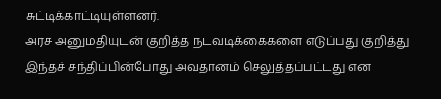சுட்டிக்காட்டியுள்ளனர்.
அரச அனுமதியுடன் குறித்த நடவடிக்கைகளை எடுப்பது குறித்து இந்தச் சந்திப்பின்போது அவதானம் செலுத்தப்பட்டது என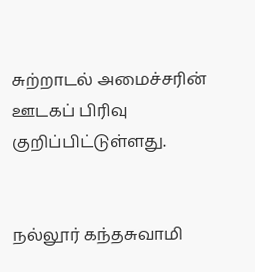சுற்றாடல் அமைச்சரின் ஊடகப் பிரிவு குறிப்பிட்டுள்ளது.


நல்லூர் கந்தசுவாமி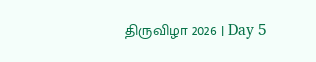திருவிழா 2026 | Day 5